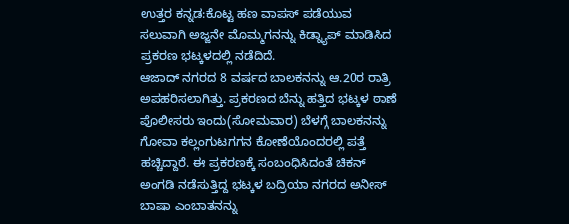ಉತ್ತರ ಕನ್ನಡ:ಕೊಟ್ಟ ಹಣ ವಾಪಸ್ ಪಡೆಯುವ ಸಲುವಾಗಿ ಅಜ್ಜನೇ ಮೊಮ್ಮಗನನ್ನು ಕಿಡ್ನ್ಯಾಪ್ ಮಾಡಿಸಿದ ಪ್ರಕರಣ ಭಟ್ಕಳದಲ್ಲಿ ನಡೆದಿದೆ.
ಆಜಾದ್ ನಗರದ 8 ವರ್ಷದ ಬಾಲಕನನ್ನು ಆ.20ರ ರಾತ್ರಿ ಅಪಹರಿಸಲಾಗಿತ್ತು. ಪ್ರಕರಣದ ಬೆನ್ನು ಹತ್ತಿದ ಭಟ್ಕಳ ಠಾಣೆ ಪೊಲೀಸರು ಇಂದು(ಸೋಮವಾರ) ಬೆಳಗ್ಗೆ ಬಾಲಕನನ್ನು ಗೋವಾ ಕಲ್ಲಂಗುಟಗಗನ ಕೋಣೆಯೊಂದರಲ್ಲಿ ಪತ್ತೆ ಹಚ್ಚಿದ್ದಾರೆ. ಈ ಪ್ರಕರಣಕ್ಕೆ ಸಂಬಂಧಿಸಿದಂತೆ ಚಿಕನ್ ಅಂಗಡಿ ನಡೆಸುತ್ತಿದ್ದ ಭಟ್ಕಳ ಬದ್ರಿಯಾ ನಗರದ ಅನೀಸ್ ಬಾಷಾ ಎಂಬಾತನನ್ನು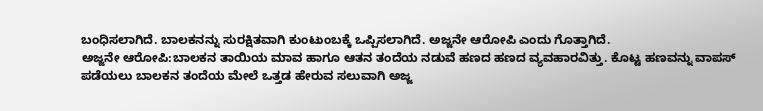ಬಂಧಿಸಲಾಗಿದೆ. ಬಾಲಕನನ್ನು ಸುರಕ್ಷಿತವಾಗಿ ಕುಂಟುಂಬಕ್ಕೆ ಒಪ್ಪಿಸಲಾಗಿದೆ. ಅಜ್ಜನೇ ಆರೋಪಿ ಎಂದು ಗೊತ್ತಾಗಿದೆ.
ಅಜ್ಜನೇ ಆರೋಪಿ:ಬಾಲಕನ ತಾಯಿಯ ಮಾವ ಹಾಗೂ ಆತನ ತಂದೆಯ ನಡುವೆ ಹಣದ ಹಣದ ವ್ಯವಹಾರವಿತ್ತು. ಕೊಟ್ಟ ಹಣವನ್ನು ವಾಪಸ್ ಪಡೆಯಲು ಬಾಲಕನ ತಂದೆಯ ಮೇಲೆ ಒತ್ತಡ ಹೇರುವ ಸಲುವಾಗಿ ಅಜ್ಜ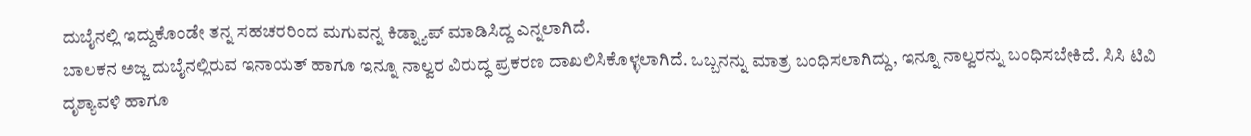ದುಬೈನಲ್ಲಿ ಇದ್ದುಕೊಂಡೇ ತನ್ನ ಸಹಚರರಿಂದ ಮಗುವನ್ನ ಕಿಡ್ನ್ಯಾಪ್ ಮಾಡಿಸಿದ್ದ ಎನ್ನಲಾಗಿದೆ.
ಬಾಲಕನ ಅಜ್ಜ ದುಬೈನಲ್ಲಿರುವ ಇನಾಯತ್ ಹಾಗೂ ಇನ್ನೂ ನಾಲ್ವರ ವಿರುದ್ಧ ಪ್ರಕರಣ ದಾಖಲಿಸಿಕೊಳ್ಳಲಾಗಿದೆ‌‌. ಒಬ್ಬನನ್ನು ಮಾತ್ರ ಬಂಧಿಸಲಾಗಿದ್ದು, ಇನ್ನೂ ನಾಲ್ವರನ್ನು ಬಂಧಿಸಬೇಕಿದೆ. ಸಿಸಿ ಟಿವಿ ದೃಶ್ಯಾವಳಿ ಹಾಗೂ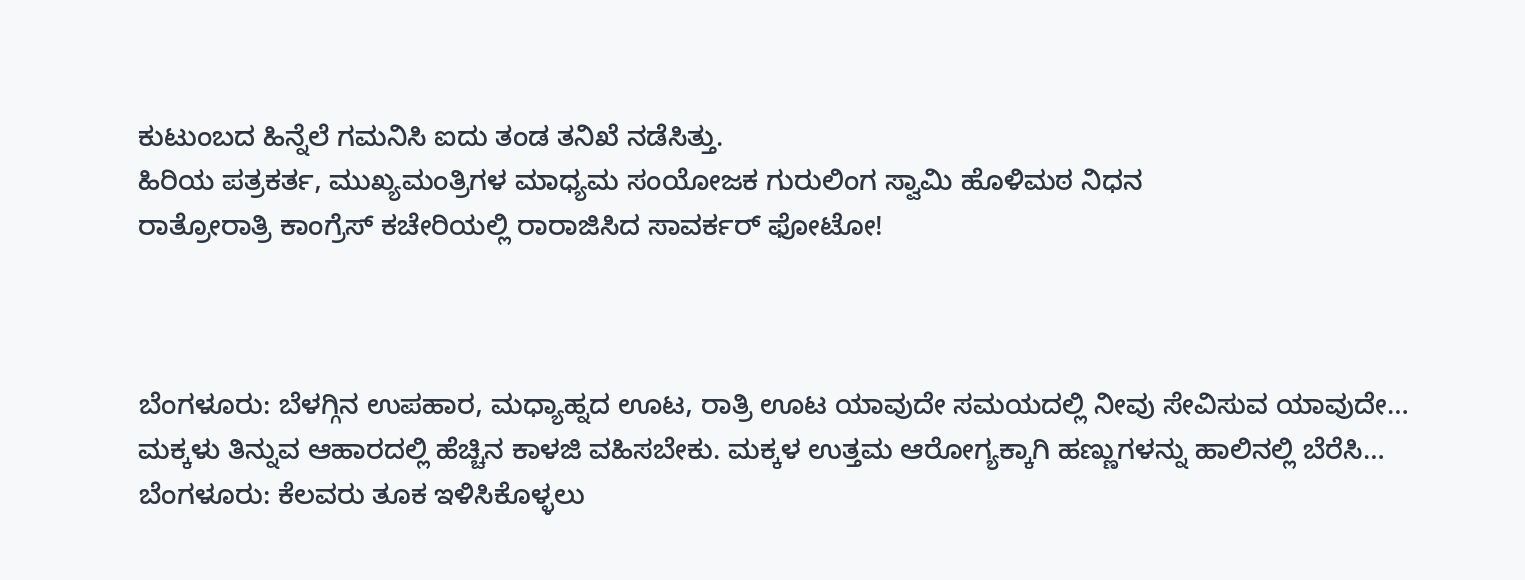ಕುಟುಂಬದ ಹಿನ್ನೆಲೆ ಗಮನಿಸಿ ಐದು ತಂಡ ತನಿಖೆ ನಡೆಸಿತ್ತು.
ಹಿರಿಯ ಪತ್ರಕರ್ತ, ಮುಖ್ಯಮಂತ್ರಿಗಳ ಮಾಧ್ಯಮ ಸಂಯೋಜಕ ಗುರುಲಿಂಗ ಸ್ವಾಮಿ ಹೊಳಿಮಠ ನಿಧನ
ರಾತ್ರೋರಾತ್ರಿ ಕಾಂಗ್ರೆಸ್ ಕಚೇರಿಯಲ್ಲಿ ರಾರಾಜಿಸಿದ ಸಾವರ್ಕರ್ ಫೋಟೋ!



ಬೆಂಗಳೂರು: ಬೆಳಗ್ಗಿನ ಉಪಹಾರ, ಮಧ್ಯಾಹ್ನದ ಊಟ, ರಾತ್ರಿ ಊಟ ಯಾವುದೇ ಸಮಯದಲ್ಲಿ ನೀವು ಸೇವಿಸುವ ಯಾವುದೇ…
ಮಕ್ಕಳು ತಿನ್ನುವ ಆಹಾರದಲ್ಲಿ ಹೆಚ್ಚಿನ ಕಾಳಜಿ ವಹಿಸಬೇಕು. ಮಕ್ಕಳ ಉತ್ತಮ ಆರೋಗ್ಯಕ್ಕಾಗಿ ಹಣ್ಣುಗಳನ್ನು ಹಾಲಿನಲ್ಲಿ ಬೆರೆಸಿ…
ಬೆಂಗಳೂರು: ಕೆಲವರು ತೂಕ ಇಳಿಸಿಕೊಳ್ಳಲು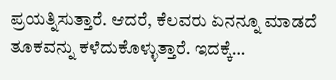ಪ್ರಯತ್ನಿಸುತ್ತಾರೆ. ಆದರೆ, ಕೆಲವರು ಏನನ್ನೂ ಮಾಡದೆ ತೂಕವನ್ನು ಕಳೆದುಕೊಳ್ಳುತ್ತಾರೆ. ಇದಕ್ಕೆ…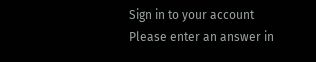Sign in to your account
Please enter an answer in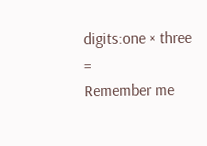digits:one × three =
Remember me